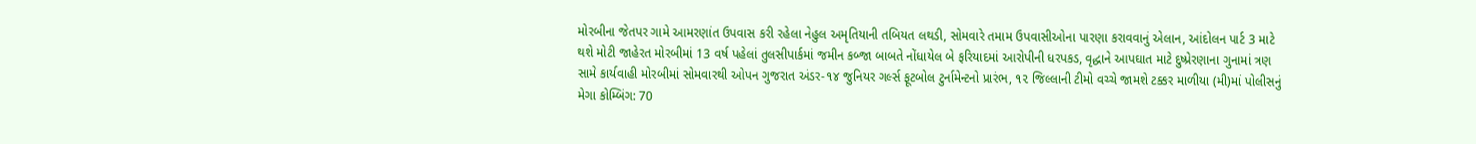મોરબીના જેતપર ગામે આમરણાંત ઉપવાસ કરી રહેલા નેહુલ અમૃતિયાની તબિયત લથડી, સોમવારે તમામ ઉપવાસીઓના પારણા કરાવવાનું એલાન, આંદોલન પાર્ટ 3 માટે થશે મોટી જાહેરત મોરબીમાં 13 વર્ષ પહેલાં તુલસીપાર્કમાં જમીન કબ્જા બાબતે નોંધાયેલ બે ફરિયાદમાં આરોપીની ધરપકડ, વૃદ્ધાને આપઘાત માટે દુષ્પ્રેરણાના ગુનામાં ત્રણ સામે કાર્યવાહી મોરબીમાં સોમવારથી ઓપન ગુજરાત અંડર-૧૪ જુનિયર ગર્લ્સ ફૂટબોલ ટુર્નામેન્ટનો પ્રારંભ, ૧૨ જિલ્લાની ટીમો વચ્ચે જામશે ટક્કર માળીયા (મી)માં પોલીસનું મેગા કોમ્બિંગ: 70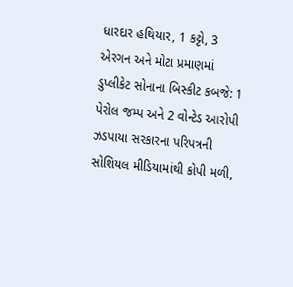ધારદાર હથિયાર, 1 કટ્ટો, 3 એરગન અને મોટા પ્રમાણમાં ડુપ્લીકેટ સોનાના બિસ્કીટ કબજે: 1 પેરોલ જમ્પ અને 2 વોન્ટેડ આરોપી ઝડપાયા સરકારના પરિપત્રની સોશિયલ મીડિયામાંથી કોપી મળી,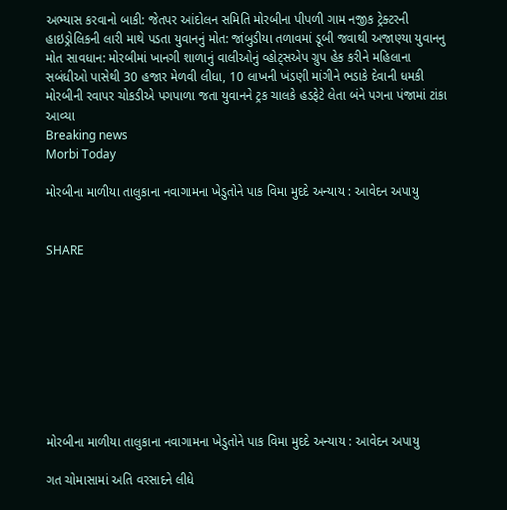અભ્યાસ કરવાનો બાકી: જેતપર આંદોલન સમિતિ મોરબીના પીપળી ગામ નજીક ટ્રેક્ટરની હાઇડ્રોલિકની લારી માથે પડતા યુવાનનું મોત: જાંબુડીયા તળાવમાં ડૂબી જવાથી અજાણ્યા યુવાનનુ મોત સાવધાન: મોરબીમાં ખાનગી શાળાનું વાલીઓનું વ્હોટ્સએપ ગ્રુપ હેક કરીને મહિલાના સબંધીઓ પાસેથી 30 હજાર મેળવી લીધા, 10 લાખની ખંડણી માંગીને ભડાકે દેવાની ધમકી મોરબીની રવાપર ચોકડીએ પગપાળા જતા યુવાનને ટ્રક ચાલકે હડફેટે લેતા બંને પગના પંજામાં ટાંકા આવ્યા
Breaking news
Morbi Today

મોરબીના માળીયા તાલુકાના નવાગામના ખેડુતોને પાક વિમા મુદદે અન્યાય : આવેદન અપાયુ


SHARE









મોરબીના માળીયા તાલુકાના નવાગામના ખેડુતોને પાક વિમા મુદદે અન્યાય : આવેદન અપાયુ

ગત ચોમાસામાં અતિ વરસાદને લીધે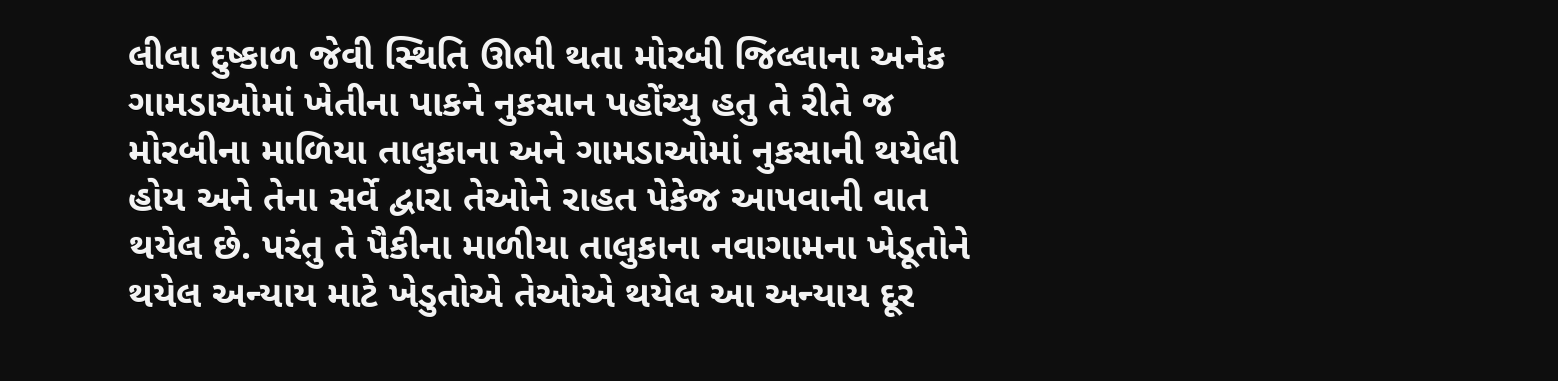લીલા દુષ્કાળ જેવી સ્થિતિ ઊભી થતા મોરબી જિલ્લાના અનેક ગામડાઓમાં ખેતીના પાકને નુકસાન પહોંચ્યુ હતુ તે રીતે જ મોરબીના માળિયા તાલુકાના અને ગામડાઓમાં નુકસાની થયેલી હોય અને તેના સર્વે દ્વારા તેઓને રાહત પેકેજ આપવાની વાત થયેલ છે. પરંતુ તે પૈકીના માળીયા તાલુકાના નવાગામના ખેડૂતોને થયેલ અન્યાય માટે ખેડુતોએ તેઓએ થયેલ આ અન્યાય દૂર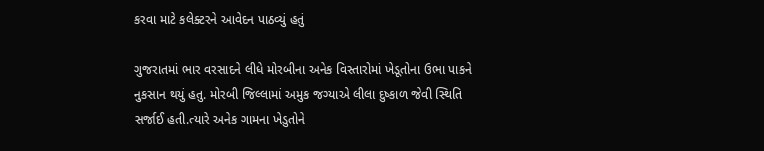કરવા માટે કલેક્ટરને આવેદન પાઠવ્યું હતું

ગુજરાતમાં ભાર વરસાદને લીધે મોરબીના અનેક વિસ્તારોમાં ખેડૂતોના ઉભા પાકને નુકસાન થયું હતુ. મોરબી જિલ્લામાં અમુક જગ્યાએ લીલા દુષ્કાળ જેવી સ્થિતિ સર્જાઈ હતી.ત્યારે અનેક ગામના ખેડુતોને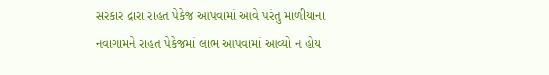સરકાર દ્રારા રાહત પેકેજ આપવામાં આવે પરંતુ માળીયાના નવાગામને રાહત પેકેજમાં લાભ આપવામાં આવ્યો ન હોય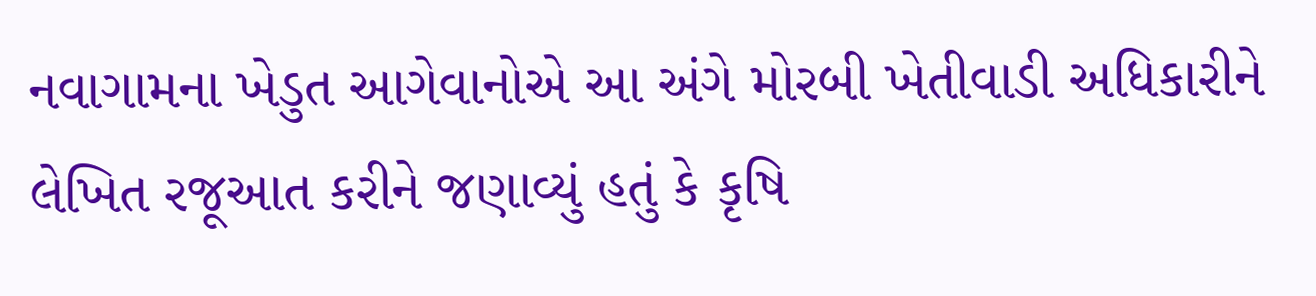નવાગામના ખેડુત આગેવાનોએ આ અંગે મોરબી ખેતીવાડી અધિકારીને લેખિત રજૂઆત કરીને જણાવ્યું હતું કે કૃષિ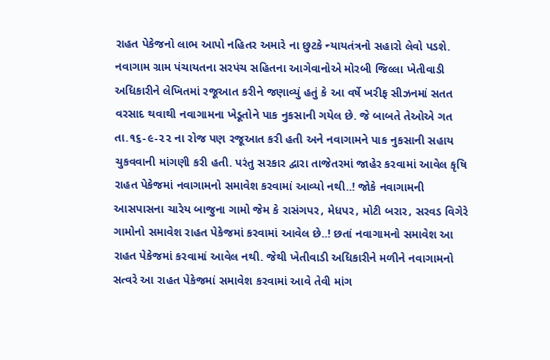રાહત પેકેજનો લાભ આપો નહિતર અમારે ના છુટકે ન્યાયતંત્રનો સહારો લેવો પડશે. નવાગામ ગ્રામ પંચાયતના સરપંચ સહિતના આગેવાનોએ મોરબી જિલ્લા ખેતીવાડી અધિકારીને લેખિતમાં રજૂઆત કરીને જણાવ્યું હતું કે આ વર્ષે ખરીફ સીઝનમાં સતત વરસાદ થવાથી નવાગામના ખેડૂતોને પાક નુકસાની ગયેલ છે. જે બાબતે તેઓએ ગત તા.૧૬-૯-૨૨ ના રોજ પણ રજૂઆત કરી હતી અને નવાગામને પાક નુકસાની સહાય ચુકવવાની માંગણી કરી હતી. પરંતુ સરકાર દ્વારા તાજેતરમાં જાહેર કરવામાં આવેલ કૃષિ રાહત પેકેજમાં નવાગામનો સમાવેશ કરવામાં આવ્યો નથી..! જોકે નવાગામની આસપાસના ચારેય બાજુના ગામો જેમ કે રાસંગપર, મેધપર, મોટી બરાર, સરવડ વિગેરે ગામોનો સમાવેશ રાહત પેકેજમાં કરવામાં આવેલ છે..! છતાં નવાગામનો સમાવેશ આ રાહત પેકેજમાં કરવામાં આવેલ નથી. જેથી ખેતીવાડી અધિકારીને મળીને નવાગામનો સત્વરે આ રાહત પેકેજમાં સમાવેશ કરવામાં આવે તેવી માંગ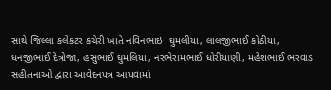સાથે જિલ્લા કલેકટર કચેરી ખાતે નવિનભાઇ  ઘુમલીયા, લાલજીભાઈ કોઠીયા, ધનજીભાઈ દેત્રોજા, હસુભાઈ ઘુમલિયા, નરભેરામભાઈ ધોરીયાણી, મહેશભાઈ ભરવાડ સહીતનાઓ દ્વારા આવેદનપત્ર આપવામાં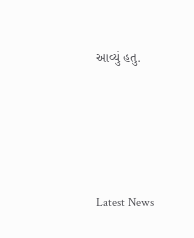આવ્યું હતુ.






Latest News